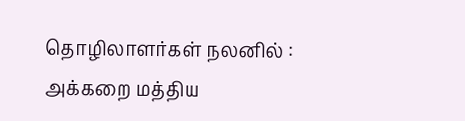தொழிலாளர்கள் நலனில் : அக்கறை மத்திய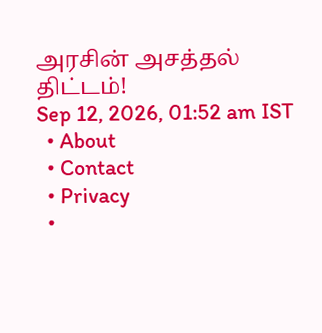அரசின் அசத்தல் திட்டம்!
Sep 12, 2026, 01:52 am IST
  • About
  • Contact
  • Privacy
  •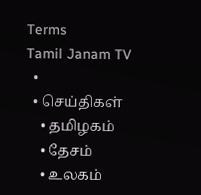Terms
Tamil Janam TV
  •
  • செய்திகள்
    • தமிழகம்
    • தேசம்
    • உலகம்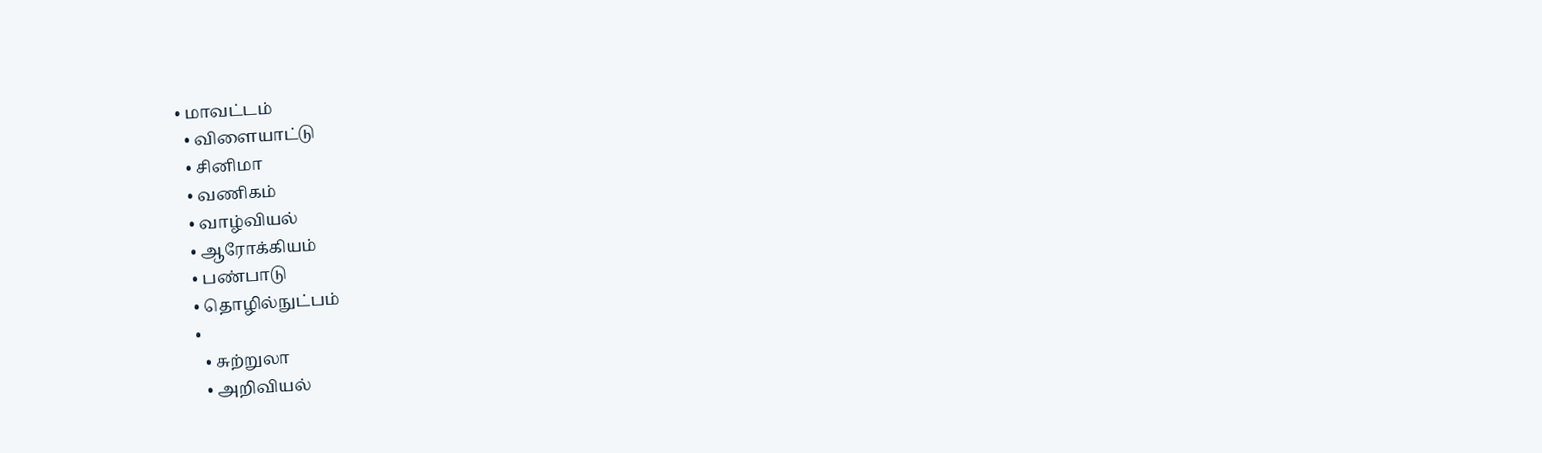• மாவட்டம்
  • விளையாட்டு
  • சினிமா
  • வணிகம்
  • வாழ்வியல்
  • ஆரோக்கியம்
  • பண்பாடு
  • தொழில்நுட்பம்
  •
    • சுற்றுலா
    • அறிவியல்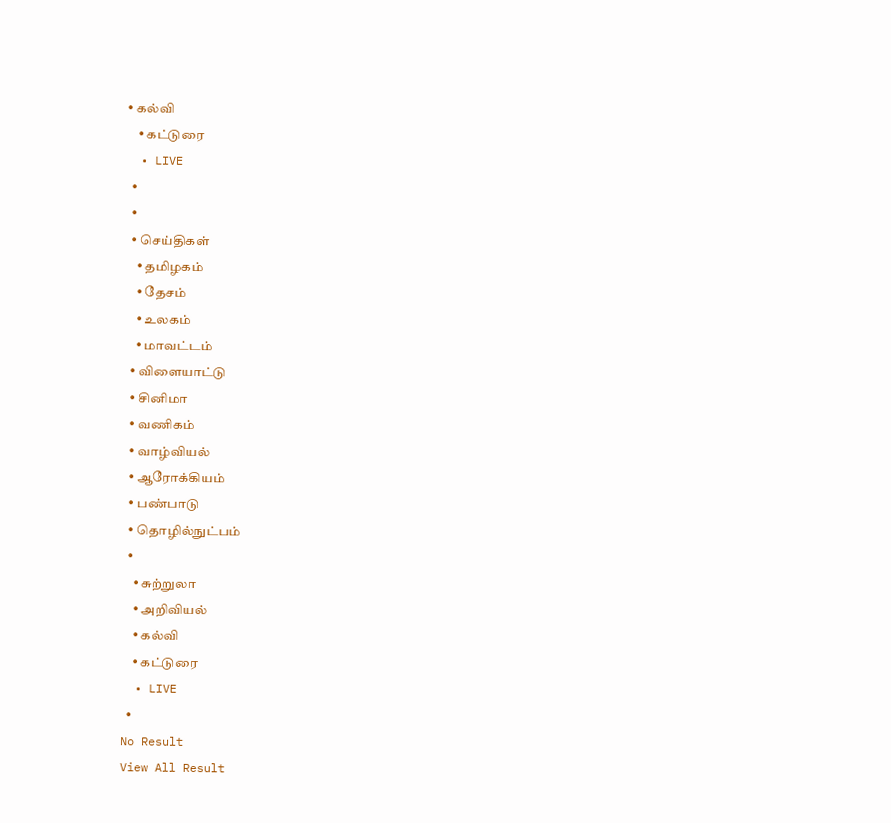• கல்வி
    • கட்டுரை
  • LIVE
  •
  •
  • செய்திகள்
    • தமிழகம்
    • தேசம்
    • உலகம்
    • மாவட்டம்
  • விளையாட்டு
  • சினிமா
  • வணிகம்
  • வாழ்வியல்
  • ஆரோக்கியம்
  • பண்பாடு
  • தொழில்நுட்பம்
  •
    • சுற்றுலா
    • அறிவியல்
    • கல்வி
    • கட்டுரை
  • LIVE
  •
No Result
View All Result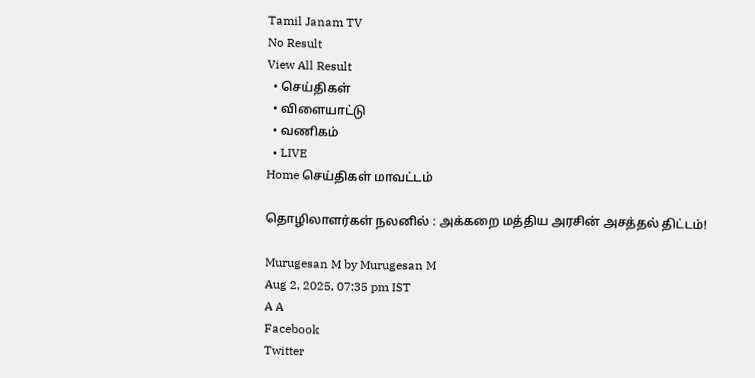Tamil Janam TV
No Result
View All Result
  • செய்திகள்
  • விளையாட்டு
  • வணிகம்
  • LIVE
Home செய்திகள் மாவட்டம்

தொழிலாளர்கள் நலனில் : அக்கறை மத்திய அரசின் அசத்தல் திட்டம்!

Murugesan M by Murugesan M
Aug 2, 2025, 07:35 pm IST
A A
Facebook
Twitter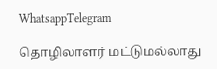WhatsappTelegram

தொழிலாளர் மட்டுமல்லாது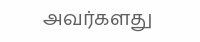அவர்களது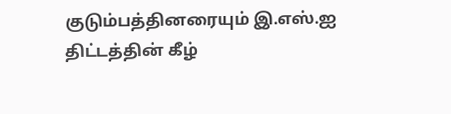குடும்பத்தினரையும் இ.எஸ்.ஐ திட்டத்தின் கீழ்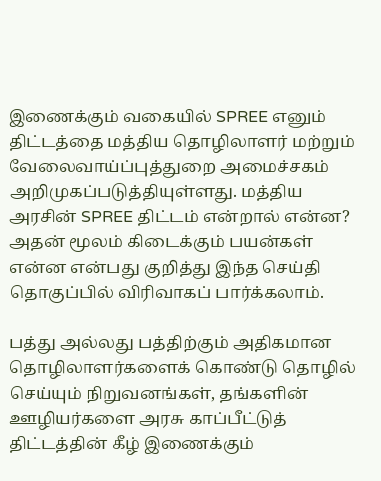இணைக்கும் வகையில் SPREE எனும் திட்டத்தை மத்திய தொழிலாளர் மற்றும் வேலைவாய்ப்புத்துறை அமைச்சகம் அறிமுகப்படுத்தியுள்ளது. மத்திய அரசின் SPREE திட்டம் என்றால் என்ன? அதன் மூலம் கிடைக்கும் பயன்கள் என்ன என்பது குறித்து இந்த செய்தி தொகுப்பில் விரிவாகப் பார்க்கலாம்.

பத்து அல்லது பத்திற்கும் அதிகமான தொழிலாளர்களைக் கொண்டு தொழில் செய்யும் நிறுவனங்கள், தங்களின் ஊழியர்களை அரசு காப்பீட்டுத் திட்டத்தின் கீழ் இணைக்கும்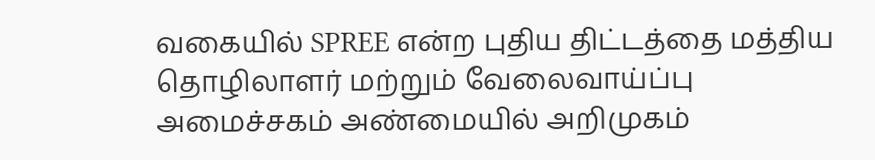வகையில் SPREE என்ற புதிய திட்டத்தை மத்திய தொழிலாளர் மற்றும் வேலைவாய்ப்பு அமைச்சகம் அண்மையில் அறிமுகம்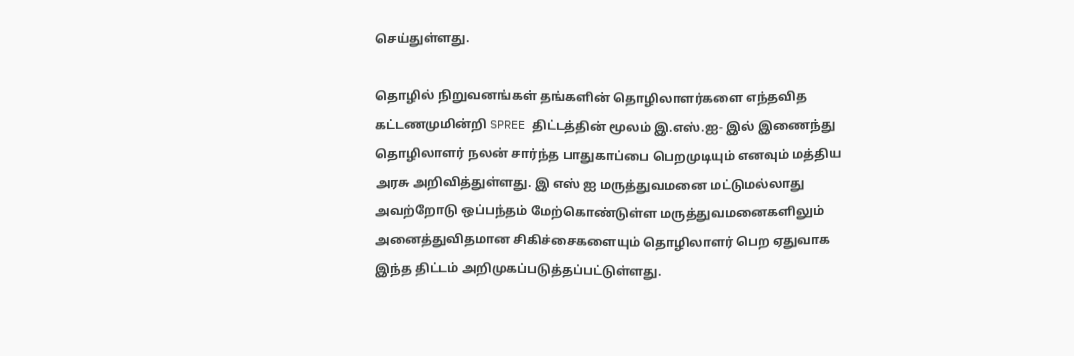செய்துள்ளது.

தொழில் நிறுவனங்கள் தங்களின் தொழிலாளர்களை எந்தவித கட்டணமுமின்றி SPREE திட்டத்தின் மூலம் இ.எஸ்.ஐ- இல் இணைந்து தொழிலாளர் நலன் சார்ந்த பாதுகாப்பை பெறமுடியும் எனவும் மத்திய அரசு அறிவித்துள்ளது. இ எஸ் ஐ மருத்துவமனை மட்டுமல்லாது அவற்றோடு ஒப்பந்தம் மேற்கொண்டுள்ள மருத்துவமனைகளிலும் அனைத்துவிதமான சிகிச்சைகளையும் தொழிலாளர் பெற ஏதுவாக இந்த திட்டம் அறிமுகப்படுத்தப்பட்டுள்ளது.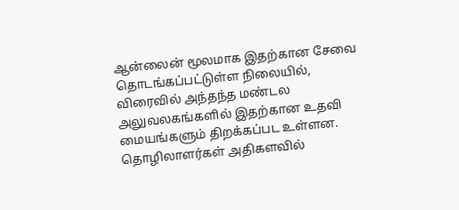ஆன்லைன் மூலமாக இதற்கான சேவை தொடங்கப்பட்டுள்ள நிலையில், விரைவில் அந்தந்த மண்டல அலுவலகங்களில் இதற்கான உதவி மையங்களும் திறக்கப்பட உள்ளன.  தொழிலாளர்கள் அதிகளவில்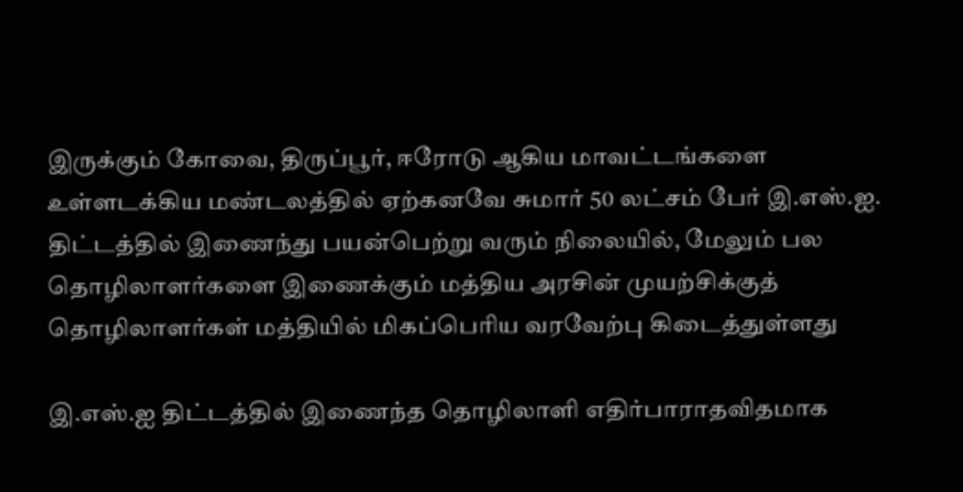இருக்கும் கோவை, திருப்பூர், ஈரோடு ஆகிய மாவட்டங்களை உள்ளடக்கிய மண்டலத்தில் ஏற்கனவே சுமார் 50 லட்சம் பேர் இ.எஸ்.ஐ. திட்டத்தில் இணைந்து பயன்பெற்று வரும் நிலையில், மேலும் பல தொழிலாளர்களை இணைக்கும் மத்திய அரசின் முயற்சிக்குத் தொழிலாளர்கள் மத்தியில் மிகப்பெரிய வரவேற்பு கிடைத்துள்ளது

இ.எஸ்.ஐ திட்டத்தில் இணைந்த தொழிலாளி எதிர்பாராதவிதமாக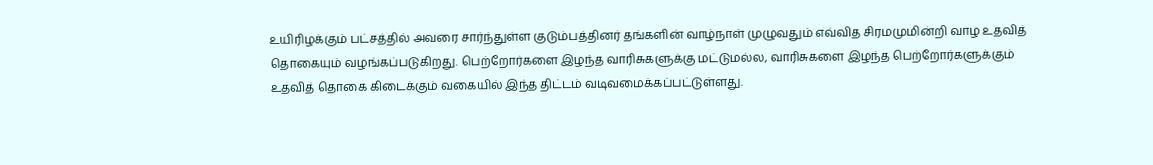உயிரிழக்கும் பட்சத்தில் அவரை சார்ந்துள்ள குடும்பத்தினர் தங்களின் வாழ்நாள் முழுவதும் எவ்வித சிரமமுமின்றி வாழ உதவித் தொகையும் வழங்கப்படுகிறது. பெற்றோர்களை இழந்த வாரிசுகளுக்கு மட்டுமல்ல, வாரிசுகளை இழந்த பெற்றோர்களுக்கும் உதவித் தொகை கிடைக்கும் வகையில் இந்த திட்டம் வடிவமைக்கப்பட்டுள்ளது.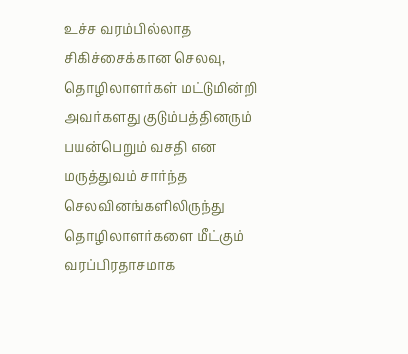உச்ச வரம்பில்லாத சிகிச்சைக்கான செலவு, தொழிலாளர்கள் மட்டுமின்றி அவர்களது குடும்பத்தினரும் பயன்பெறும் வசதி என மருத்துவம் சார்ந்த செலவினங்களிலிருந்து தொழிலாளர்களை மீட்கும் வரப்பிரதாசமாக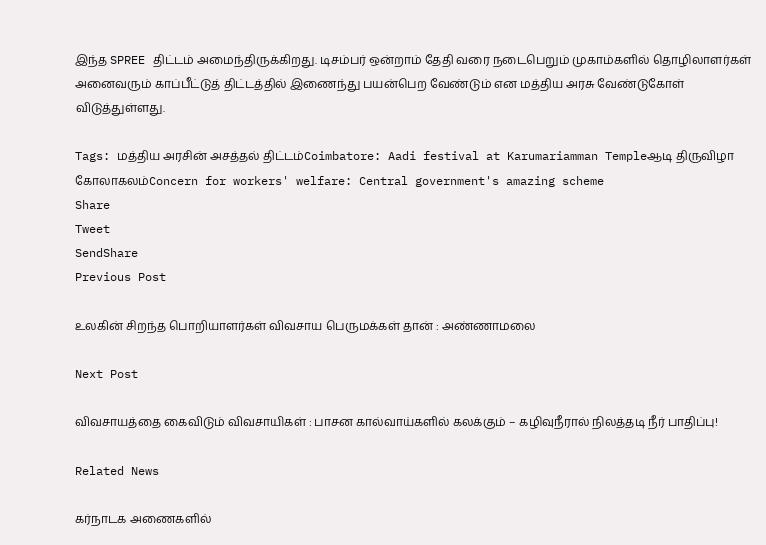இந்த SPREE திட்டம் அமைந்திருக்கிறது. டிசம்பர் ஒன்றாம் தேதி வரை நடைபெறும் முகாம்களில் தொழிலாளர்கள் அனைவரும் காப்பீட்டுத் திட்டத்தில் இணைந்து பயன்பெற வேண்டும் என மத்திய அரசு வேண்டுகோள் விடுத்துள்ளது.

Tags: மத்திய அரசின் அசத்தல் திட்டம்Coimbatore: Aadi festival at Karumariamman Templeஆடி திருவிழா கோலாகலம்Concern for workers' welfare: Central government's amazing scheme
Share
Tweet
SendShare
Previous Post

உலகின் சிறந்த பொறியாளர்கள் விவசாய பெருமக்கள் தான் : அண்ணாமலை

Next Post

விவசாயத்தை கைவிடும் விவசாயிகள் : பாசன கால்வாய்களில் கலக்கும் – கழிவுநீரால் நிலத்தடி நீர் பாதிப்பு!

Related News

கர்நாடக அணைகளில்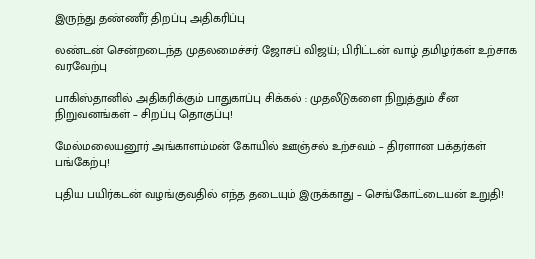இருந்து தண்ணீர் திறப்பு அதிகரிப்பு

லண்டன் சென்றடைந்த முதலமைச்சர் ஜோசப் விஜய்; பிரிட்டன் வாழ் தமிழர்கள் உற்சாக வரவேற்பு

பாகிஸ்தானில் அதிகரிக்கும் பாதுகாப்பு சிக்கல் : முதலீடுகளை நிறுத்தும் சீன நிறுவனங்கள் – சிறப்பு தொகுப்பு!

மேல்மலையனூர் அங்காளம்மன் கோயில் ஊஞ்சல் உற்சவம் – திரளான பக்தர்கள் பங்கேற்பு!

புதிய பயிர்கடன் வழங்குவதில் எந்த தடையும் இருக்காது – செங்கோட்டையன் உறுதி!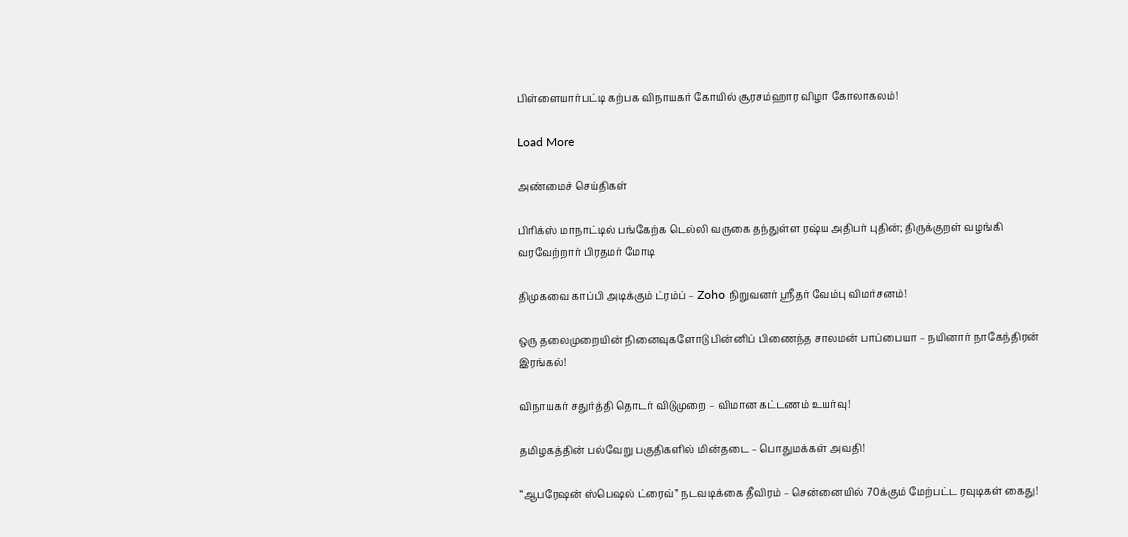பிள்ளையார்பட்டி கற்பக விநாயகர் கோயில் சூரசம்ஹார விழா கோலாகலம்!

Load More

அண்மைச் செய்திகள்

பிரிக்ஸ் மாநாட்டில் பங்கேற்க டெல்லி வருகை தந்துள்ள ரஷ்ய அதிபர் புதின்; திருக்குறள் வழங்கி வரவேற்றார் பிரதமர் மோடி

திமுகவை காப்பி அடிக்கும் ட்ரம்ப் – Zoho நிறுவனர் ஸ்ரீதர் வேம்பு விமர்சனம்!

ஒரு தலைமுறையின் நினைவுகளோடு பின்னிப் பிணைந்த சாலமன் பாப்பையா – நயினார் நாகேந்திரன் இரங்கல்!

விநாயகர் சதுர்த்தி தொடர் விடுமுறை – விமான கட்டணம் உயர்வு!

தமிழகத்தின் பல்வேறு பகுதிகளில் மின்தடை – பொதுமக்கள் அவதி!

“ஆபரேஷன் ஸ்பெஷல் ட்ரைவ்” நடவடிக்கை தீவிரம் – சென்னையில் 70க்கும் மேற்பட்ட ரவுடிகள் கைது!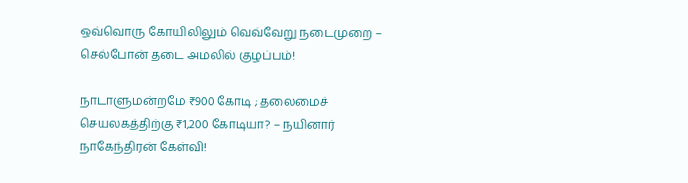ஒவ்வொரு கோயிலிலும் வெவ்வேறு நடைமுறை – செல்போன் தடை அமலில் குழப்பம்!

நாடாளுமன்றமே ₹900 கோடி ; தலைமைச் செயலகத்திற்கு ₹1,200 கோடியா? – நயினார் நாகேந்திரன் கேள்வி!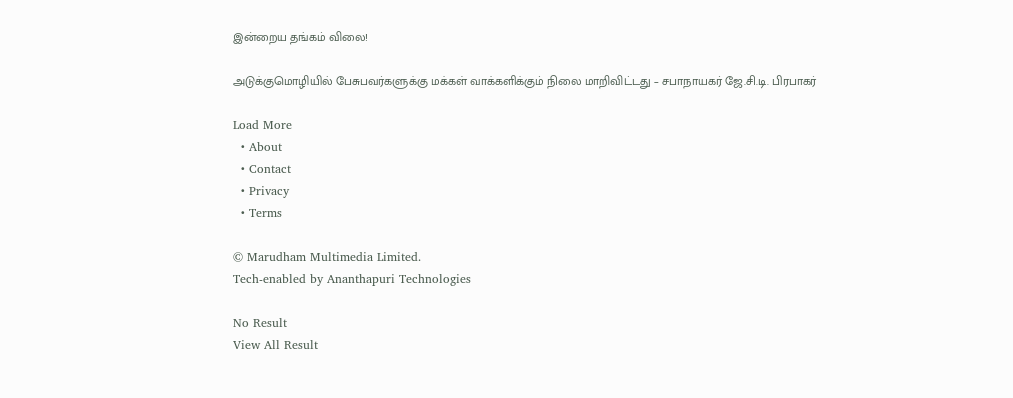இன்றைய தங்கம் விலை!

அடுக்குமொழியில் பேசுபவர்களுக்கு மக்கள் வாக்களிக்கும் நிலை மாறிவிட்டது – சபாநாயகர் ஜே.சி.டி. பிரபாகர்

Load More
  • About
  • Contact
  • Privacy
  • Terms

© Marudham Multimedia Limited.
Tech-enabled by Ananthapuri Technologies

No Result
View All Result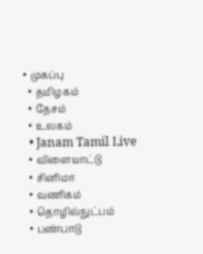• முகப்பு
  • தமிழகம்
  • தேசம்
  • உலகம்
  • Janam Tamil Live
  • விளையாட்டு
  • சினிமா
  • வணிகம்
  • தொழில்நுட்பம்
  • பண்பாடு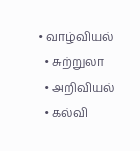• வாழ்வியல்
  • சுற்றுலா
  • அறிவியல்
  • கல்வி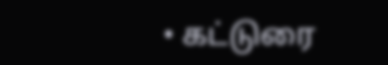• கட்டுரை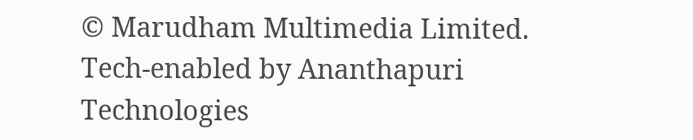© Marudham Multimedia Limited.
Tech-enabled by Ananthapuri Technologies